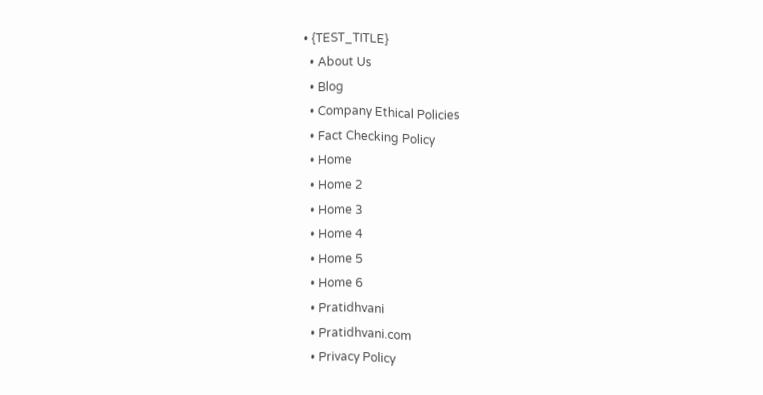• {TEST_TITLE}
  • About Us
  • Blog
  • Company Ethical Policies
  • Fact Checking Policy
  • Home
  • Home 2
  • Home 3
  • Home 4
  • Home 5
  • Home 6
  • Pratidhvani
  • Pratidhvani.com
  • Privacy Policy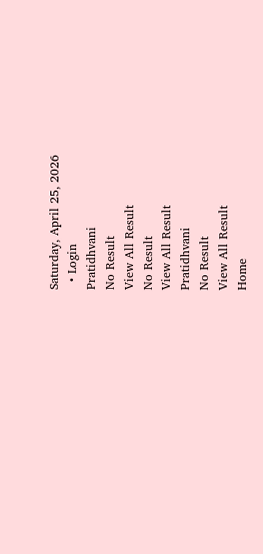Saturday, April 25, 2026
  • Login
Pratidhvani
No Result
View All Result
No Result
View All Result
Pratidhvani
No Result
View All Result
Home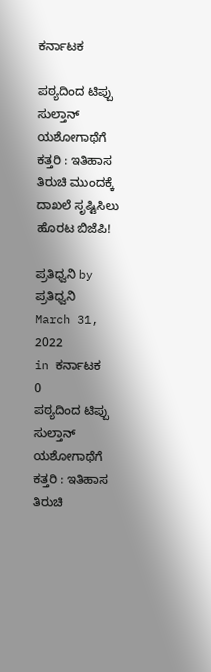ಕರ್ನಾಟಕ

ಪಠ್ಯದಿಂದ ಟಿಪ್ಪು ಸುಲ್ತಾನ್ ಯಶೋಗಾಥೆಗೆ ಕತ್ತರಿ : ಇತಿಹಾಸ ತಿರುಚಿ ಮುಂದಕ್ಕೆ ದಾಖಲೆ ಸೃಷ್ಟಿಸಿಲು ಹೊರಟ ಬಿಜೆಪಿ!

ಪ್ರತಿಧ್ವನಿ by ಪ್ರತಿಧ್ವನಿ
March 31, 2022
in ಕರ್ನಾಟಕ
0
ಪಠ್ಯದಿಂದ ಟಿಪ್ಪು ಸುಲ್ತಾನ್ ಯಶೋಗಾಥೆಗೆ ಕತ್ತರಿ : ಇತಿಹಾಸ ತಿರುಚಿ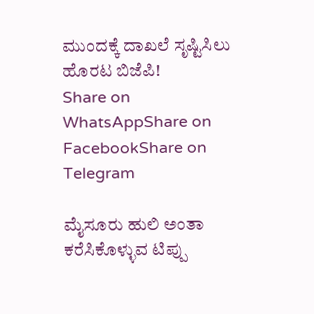ಮುಂದಕ್ಕೆ ದಾಖಲೆ ಸೃಷ್ಟಿಸಿಲು ಹೊರಟ ಬಿಜೆಪಿ!
Share on WhatsAppShare on FacebookShare on Telegram

ಮೈಸೂರು ಹುಲಿ ಅಂತಾ ಕರೆಸಿಕೊಳ್ಳುವ ಟಿಪ್ಪು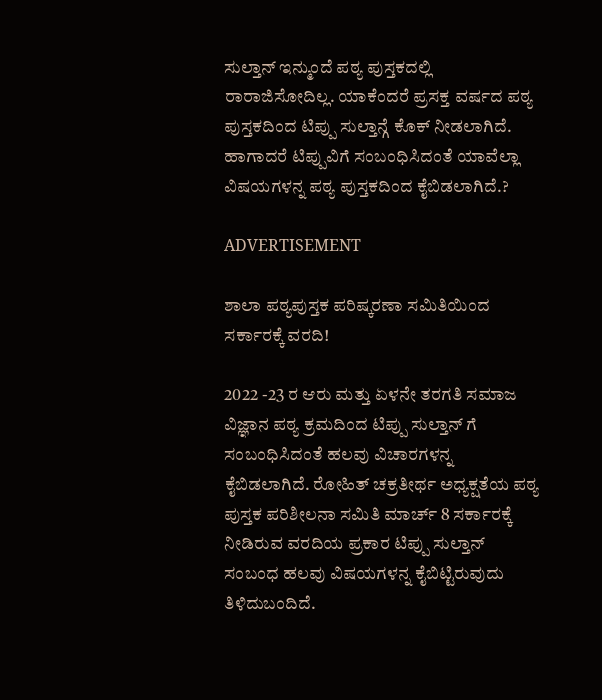ಸುಲ್ತಾನ್ ಇನ್ಮುಂದೆ ಪಠ್ಯ ಪುಸ್ತಕದಲ್ಲಿ ರಾರಾಜಿಸೋದಿಲ್ಲ‌. ಯಾಕೆಂದರೆ ಪ್ರಸಕ್ತ ವರ್ಷದ ಪಠ್ಯ ಪುಸ್ತಕದಿಂದ ಟಿಪ್ಪು ಸುಲ್ತಾನ್ಗೆ ಕೊಕ್ ನೀಡಲಾಗಿದೆ. ಹಾಗಾದರೆ ಟಿಪ್ಪುವಿಗೆ ಸಂಬಂಧಿಸಿದಂತೆ ಯಾವೆಲ್ಲಾ ವಿಷಯಗಳನ್ನ ಪಠ್ಯ ಪುಸ್ತಕದಿಂದ ಕೈಬಿಡಲಾಗಿದೆ.?

ADVERTISEMENT

ಶಾಲಾ ಪಠ್ಯಪುಸ್ತಕ ಪರಿಷ್ಕರಣಾ ಸಮಿತಿಯಿಂದ ಸರ್ಕಾರಕ್ಕೆ ವರದಿ!

2022 -23 ರ ಆರು ಮತ್ತು ಏಳನೇ ತರಗತಿ ಸಮಾಜ ವಿಜ್ಞಾನ ಪಠ್ಯ ಕ್ರಮದಿಂದ ಟಿಪ್ಪು ಸುಲ್ತಾನ್ ಗೆ ಸಂಬಂಧಿಸಿದಂತೆ ಹಲವು ವಿಚಾರಗಳನ್ನ ಕೈಬಿಡಲಾಗಿದೆ. ರೋಹಿತ್ ಚಕ್ರತೀರ್ಥ ಅಧ್ಯಕ್ಷತೆಯ ಪಠ್ಯ ಪುಸ್ತಕ ಪರಿಶೀಲನಾ ಸಮಿತಿ ಮಾರ್ಚ್ 8 ಸರ್ಕಾರಕ್ಕೆ ನೀಡಿರುವ ವರದಿಯ ಪ್ರಕಾರ ಟಿಪ್ಪು ಸುಲ್ತಾನ್ ಸಂಬಂಧ ಹಲವು ವಿಷಯಗಳನ್ನ ಕೈಬಿಟ್ಟಿರುವುದು ತಿಳಿದುಬಂದಿದೆ.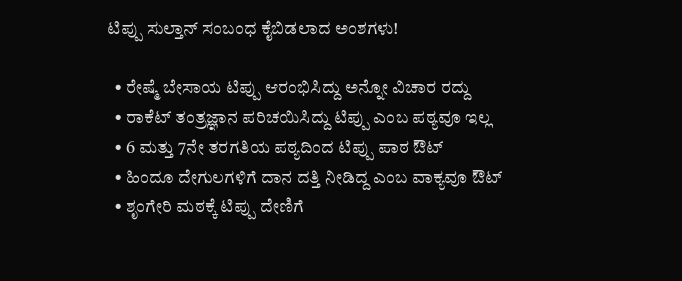ಟಿಪ್ಪು ಸುಲ್ತಾನ್ ಸಂಬಂಧ ಕೈಬಿಡಲಾದ ಅಂಶಗಳು!

  • ರೇಷ್ಮೆ ಬೇಸಾಯ ಟಿಪ್ಪು ಆರಂಭಿಸಿದ್ದು ಅನ್ನೋ ವಿಚಾರ ರದ್ದು
  • ರಾಕೆಟ್ ತಂತ್ರಜ್ಞಾನ ಪರಿಚಯಿಸಿದ್ದು ಟಿಪ್ಪು ಎಂಬ ಪಠ್ಯವೂ ಇಲ್ಲ
  • 6 ಮತ್ತು 7ನೇ ತರಗತಿಯ ಪಠ್ಯದಿಂದ ಟಿಪ್ಪು ಪಾಠ ಔಟ್
  • ಹಿಂದೂ ದೇಗುಲಗಳಿಗೆ ದಾನ ದತ್ತಿ ನೀಡಿದ್ದ ಎಂಬ ವಾಕ್ಯವೂ ಔಟ್
  • ಶೃಂಗೇರಿ ಮಠಕ್ಕೆ ಟಿಪ್ಪು ದೇಣಿಗೆ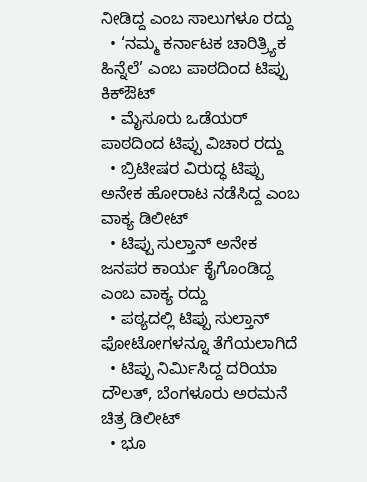ನೀಡಿದ್ದ ಎಂಬ ಸಾಲುಗಳೂ ರದ್ದು
  • ‘ನಮ್ಮ ಕರ್ನಾಟಕ ಚಾರಿತ್ರ್ಯಿಕ ಹಿನ್ನೆಲೆ’ ಎಂಬ ಪಾಠದಿಂದ ಟಿಪ್ಪು ಕಿಕ್ಔಟ್
  • ಮೈಸೂರು ಒಡೆಯರ್ ಪಾಠದಿಂದ ಟಿಪ್ಪು ವಿಚಾರ ರದ್ದು
  • ಬ್ರಿಟೀಷರ ವಿರುದ್ಧ ಟಿಪ್ಪು ಅನೇಕ ಹೋರಾಟ ನಡೆಸಿದ್ದ ಎಂಬ ವಾಕ್ಯ ಡಿಲೀಟ್
  • ಟಿಪ್ಪು ಸುಲ್ತಾನ್ ಅನೇಕ ಜನಪರ ಕಾರ್ಯ ಕೈಗೊಂಡಿದ್ದ ಎಂಬ ವಾಕ್ಯ ರದ್ದು
  • ಪಠ್ಯದಲ್ಲಿ ಟಿಪ್ಪು ಸುಲ್ತಾನ್ ಫೋಟೋಗಳನ್ನೂ ತೆಗೆಯಲಾಗಿದೆ
  • ಟಿಪ್ಪು ನಿರ್ಮಿಸಿದ್ದ ದರಿಯಾ ದೌಲತ್, ಬೆಂಗಳೂರು ಅರಮನೆ ಚಿತ್ರ ಡಿಲೀಟ್
  • ಭೂ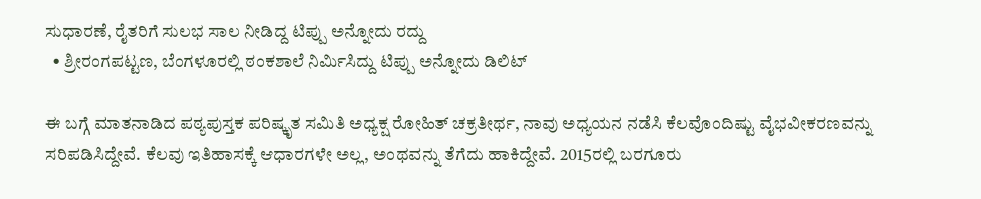ಸುಧಾರಣೆ, ರೈತರಿಗೆ ಸುಲಭ ಸಾಲ ನೀಡಿದ್ದ ಟಿಪ್ಪು ಅನ್ನೋದು ರದ್ದು
  • ಶ್ರೀರಂಗಪಟ್ಟಣ, ಬೆಂಗಳೂರಲ್ಲಿ ಠಂಕಶಾಲೆ ನಿರ್ಮಿಸಿದ್ದು ಟಿಪ್ಪು ಅನ್ನೋದು ಡಿಲಿಟ್

ಈ ಬಗ್ಗೆ ಮಾತನಾಡಿದ ಪಠ್ಯಪುಸ್ತಕ ಪರಿಷ್ಕೃತ ಸಮಿತಿ‌ ಅಧ್ಯಕ್ಷ ರೋಹಿತ್ ಚಕ್ರತೀರ್ಥ, ನಾವು ಅಧ್ಯಯನ ನಡೆಸಿ ಕೆಲವೊಂದಿಷ್ಟು ವೈಭವೀಕರಣವನ್ನು ಸರಿಪಡಿಸಿದ್ದೇವೆ. ಕೆಲವು ಇತಿಹಾಸಕ್ಕೆ ಆಧಾರಗಳೇ ಅಲ್ಲ, ಅಂಥವನ್ನು ತೆಗೆದು ಹಾಕಿದ್ದೇವೆ. 2015ರಲ್ಲಿ ಬರಗೂರು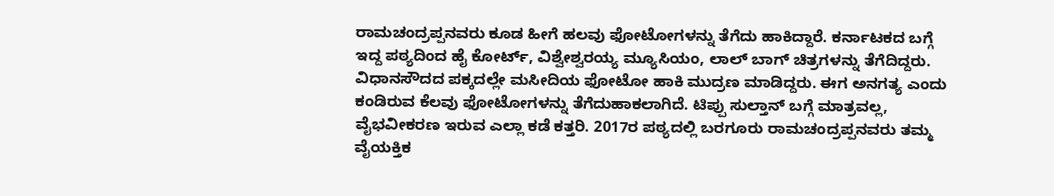ರಾಮಚಂದ್ರಪ್ಪನವರು ಕೂಡ ಹೀಗೆ ಹಲವು ಫೋಟೋಗಳನ್ನು ತೆಗೆದು ಹಾಕಿದ್ದಾರೆ. ಕರ್ನಾಟಕದ ಬಗ್ಗೆ ಇದ್ದ ಪಠ್ಯದಿಂದ ಹೈ ಕೋರ್ಟ್, ವಿಶ್ವೇಶ್ವರಯ್ಯ ಮ್ಯೂಸಿಯಂ, ಲಾಲ್ ಬಾಗ್ ಚಿತ್ರಗಳನ್ನು ತೆಗೆದಿದ್ದರು. ವಿಧಾನಸೌದದ ಪಕ್ಕದಲ್ಲೇ ಮಸೀದಿಯ ಫೋಟೋ ಹಾಕಿ ಮುದ್ರಣ ಮಾಡಿದ್ದರು. ಈಗ ಅನಗತ್ಯ ಎಂದು ಕಂಡಿರುವ ಕೆಲವು ಫೋಟೋಗಳನ್ನು ತೆಗೆದುಹಾಕಲಾಗಿದೆ. ಟಿಪ್ಪು ಸುಲ್ತಾನ್ ಬಗ್ಗೆ ಮಾತ್ರವಲ್ಲ, ವೈಭವೀಕರಣ ಇರುವ ಎಲ್ಲಾ ಕಡೆ ಕತ್ತರಿ. 2017ರ ಪಠ್ಯದಲ್ಲಿ ಬರಗೂರು ರಾಮಚಂದ್ರಪ್ಪನವರು ತಮ್ಮ ವೈಯಕ್ತಿಕ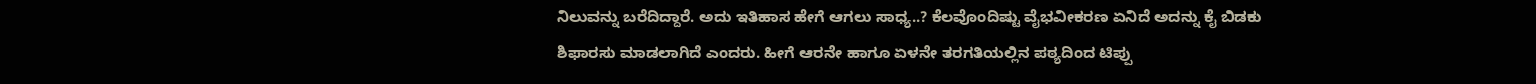ನಿಲುವನ್ನು ಬರೆದಿದ್ದಾರೆ. ಅದು ಇತಿಹಾಸ ಹೇಗೆ ಆಗಲು ಸಾಧ್ಯ..? ಕೆಲವೊಂದಿಷ್ಟು ವೈಭವೀಕರಣ ಏನಿದೆ ಅದನ್ನು ಕೈ ಬಿಡಕು ಶಿಫಾರಸು ಮಾಡಲಾಗಿದೆ ಎಂದರು. ಹೀಗೆ ಆರನೇ ಹಾಗೂ ಏಳನೇ ತರಗತಿಯಲ್ಲಿನ ಪಠ್ಯದಿಂದ ಟಿಪ್ಪು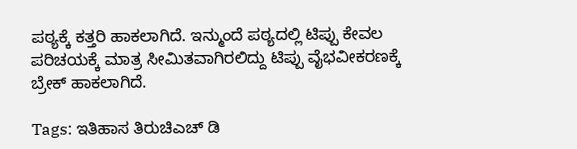ಪಠ್ಯಕ್ಕೆ ಕತ್ತರಿ ಹಾಕಲಾಗಿದೆ. ಇನ್ಮುಂದೆ ಪಠ್ಯದಲ್ಲಿ ಟಿಪ್ಪು ಕೇವಲ ಪರಿಚಯಕ್ಕೆ ಮಾತ್ರ ಸೀಮಿತವಾಗಿರಲಿದ್ದು ಟಿಪ್ಪು ವೈಭವೀಕರಣಕ್ಕೆ ಬ್ರೇಕ್ ಹಾಕಲಾಗಿದೆ.

Tags: ಇತಿಹಾಸ ತಿರುಚಿಎಚ್ ಡಿ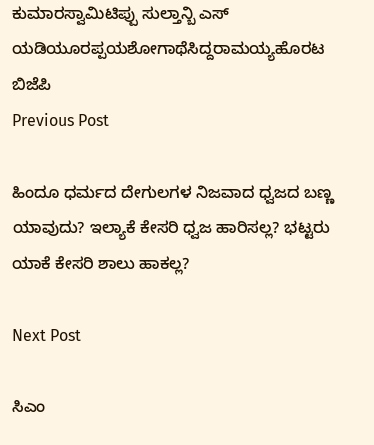ಕುಮಾರಸ್ವಾಮಿಟಿಪ್ಪು ಸುಲ್ತಾನ್ಬಿ ಎಸ್ ಯಡಿಯೂರಪ್ಪಯಶೋಗಾಥೆಸಿದ್ದರಾಮಯ್ಯಹೊರಟ ಬಿಜೆಪಿ
Previous Post

ಹಿಂದೂ ಧರ್ಮದ ದೇಗುಲಗಳ ನಿಜವಾದ ಧ್ವಜದ ಬಣ್ಣ ಯಾವುದು? ಇಲ್ಯಾಕೆ ಕೇಸರಿ ಧ್ವಜ ಹಾರಿಸಲ್ಲ? ಭಟ್ಟರು ಯಾಕೆ ಕೇಸರಿ ಶಾಲು ಹಾಕಲ್ಲ?

Next Post

ಸಿಎಂ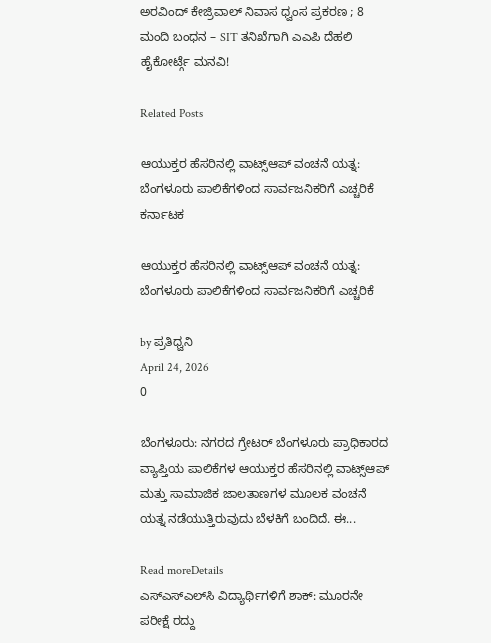ಅರವಿಂದ್ ಕೇಜ್ರಿವಾಲ್ ನಿವಾಸ ಧ್ವಂಸ ಪ್ರಕರಣ ; 8 ಮಂದಿ ಬಂಧನ – SIT ತನಿಖೆಗಾಗಿ ಎಎಪಿ ದೆಹಲಿ ಹೈಕೋರ್ಟ್ಗೆ ಮನವಿ!

Related Posts

ಆಯುಕ್ತರ ಹೆಸರಿನಲ್ಲಿ ವಾಟ್ಸ್‌ಆಪ್ ವಂಚನೆ ಯತ್ನ: ಬೆಂಗಳೂರು ಪಾಲಿಕೆಗಳಿಂದ ಸಾರ್ವಜನಿಕರಿಗೆ ಎಚ್ಚರಿಕೆ
ಕರ್ನಾಟಕ

ಆಯುಕ್ತರ ಹೆಸರಿನಲ್ಲಿ ವಾಟ್ಸ್‌ಆಪ್ ವಂಚನೆ ಯತ್ನ: ಬೆಂಗಳೂರು ಪಾಲಿಕೆಗಳಿಂದ ಸಾರ್ವಜನಿಕರಿಗೆ ಎಚ್ಚರಿಕೆ

by ಪ್ರತಿಧ್ವನಿ
April 24, 2026
0

ಬೆಂಗಳೂರು: ನಗರದ ಗ್ರೇಟರ್ ಬೆಂಗಳೂರು ಪ್ರಾಧಿಕಾರದ ವ್ಯಾಪ್ತಿಯ ಪಾಲಿಕೆಗಳ ಆಯುಕ್ತರ ಹೆಸರಿನಲ್ಲಿ ವಾಟ್ಸ್‌ಆಪ್ ಮತ್ತು ಸಾಮಾಜಿಕ ಜಾಲತಾಣಗಳ ಮೂಲಕ ವಂಚನೆ ಯತ್ನ ನಡೆಯುತ್ತಿರುವುದು ಬೆಳಕಿಗೆ ಬಂದಿದೆ. ಈ...

Read moreDetails
ಎಸ್‌ಎಸ್‌ಎಲ್‌ಸಿ ವಿದ್ಯಾರ್ಥಿಗಳಿಗೆ ಶಾಕ್: ಮೂರನೇ ಪರೀಕ್ಷೆ ರದ್ದು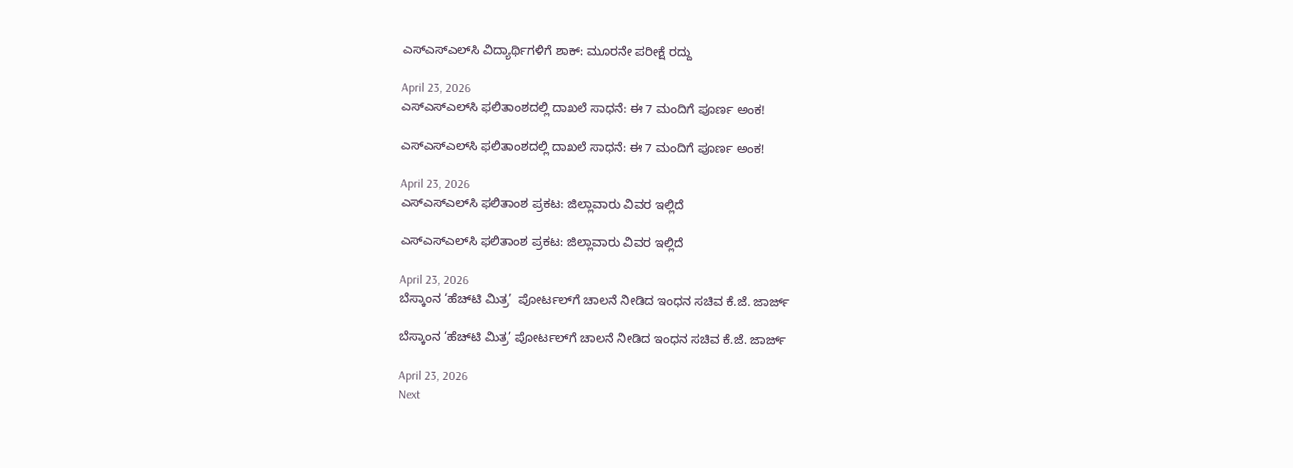ಎಸ್‌ಎಸ್‌ಎಲ್‌ಸಿ ವಿದ್ಯಾರ್ಥಿಗಳಿಗೆ ಶಾಕ್: ಮೂರನೇ ಪರೀಕ್ಷೆ ರದ್ದು

April 23, 2026
ಎಸ್‌ಎಸ್‌ಎಲ್‌ಸಿ ಫಲಿತಾಂಶದಲ್ಲಿ ದಾಖಲೆ ಸಾಧನೆ: ಈ 7 ಮಂದಿಗೆ ಪೂರ್ಣ ಅಂಕ!

ಎಸ್‌ಎಸ್‌ಎಲ್‌ಸಿ ಫಲಿತಾಂಶದಲ್ಲಿ ದಾಖಲೆ ಸಾಧನೆ: ಈ 7 ಮಂದಿಗೆ ಪೂರ್ಣ ಅಂಕ!

April 23, 2026
ಎಸ್‌ಎಸ್‌ಎಲ್‌ಸಿ ಫಲಿತಾಂಶ ಪ್ರಕಟ: ಜಿಲ್ಲಾವಾರು ವಿವರ ಇಲ್ಲಿದೆ

ಎಸ್‌ಎಸ್‌ಎಲ್‌ಸಿ ಫಲಿತಾಂಶ ಪ್ರಕಟ: ಜಿಲ್ಲಾವಾರು ವಿವರ ಇಲ್ಲಿದೆ

April 23, 2026
ಬೆಸ್ಕಾಂನ ‘ಹೆಚ್‌ಟಿ ಮಿತ್ರ’  ಪೋರ್ಟಲ್‌ಗೆ ಚಾಲನೆ ನೀಡಿದ ಇಂಧನ ಸಚಿವ ಕೆ.ಜೆ. ಜಾರ್ಜ್

ಬೆಸ್ಕಾಂನ ‘ಹೆಚ್‌ಟಿ ಮಿತ್ರ’ ಪೋರ್ಟಲ್‌ಗೆ ಚಾಲನೆ ನೀಡಿದ ಇಂಧನ ಸಚಿವ ಕೆ.ಜೆ. ಜಾರ್ಜ್

April 23, 2026
Next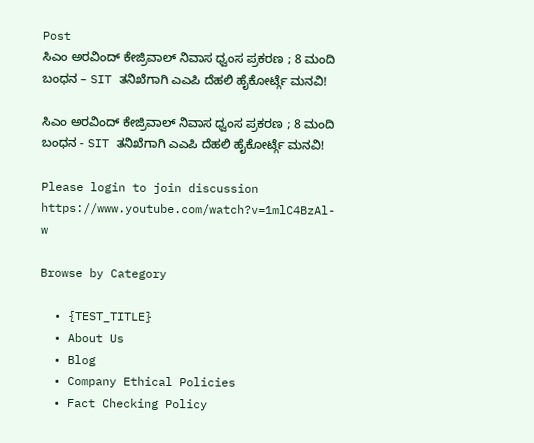Post
ಸಿಎಂ ಅರವಿಂದ್ ಕೇಜ್ರಿವಾಲ್ ನಿವಾಸ ಧ್ವಂಸ ಪ್ರಕರಣ ; 8 ಮಂದಿ ಬಂಧನ – SIT ತನಿಖೆಗಾಗಿ ಎಎಪಿ ದೆಹಲಿ ಹೈಕೋರ್ಟ್ಗೆ ಮನವಿ!

ಸಿಎಂ ಅರವಿಂದ್ ಕೇಜ್ರಿವಾಲ್ ನಿವಾಸ ಧ್ವಂಸ ಪ್ರಕರಣ ; 8 ಮಂದಿ ಬಂಧನ - SIT ತನಿಖೆಗಾಗಿ ಎಎಪಿ ದೆಹಲಿ ಹೈಕೋರ್ಟ್ಗೆ ಮನವಿ!

Please login to join discussion
https://www.youtube.com/watch?v=1mlC4BzAl-w

Browse by Category

  • {TEST_TITLE}
  • About Us
  • Blog
  • Company Ethical Policies
  • Fact Checking Policy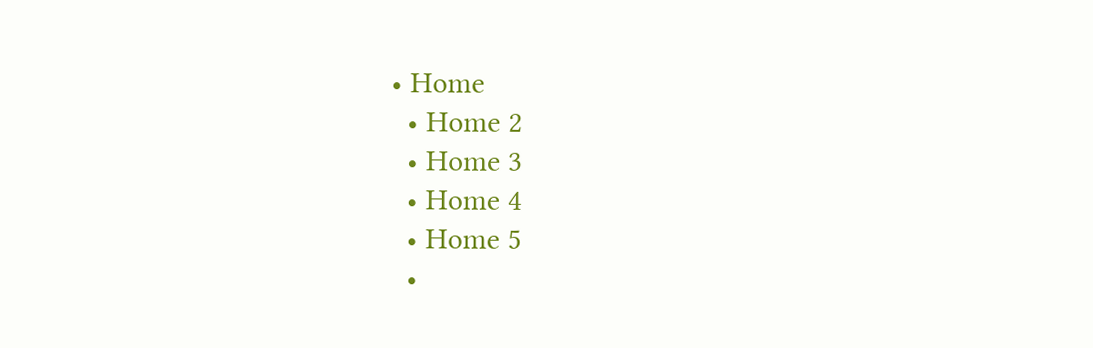• Home
  • Home 2
  • Home 3
  • Home 4
  • Home 5
  •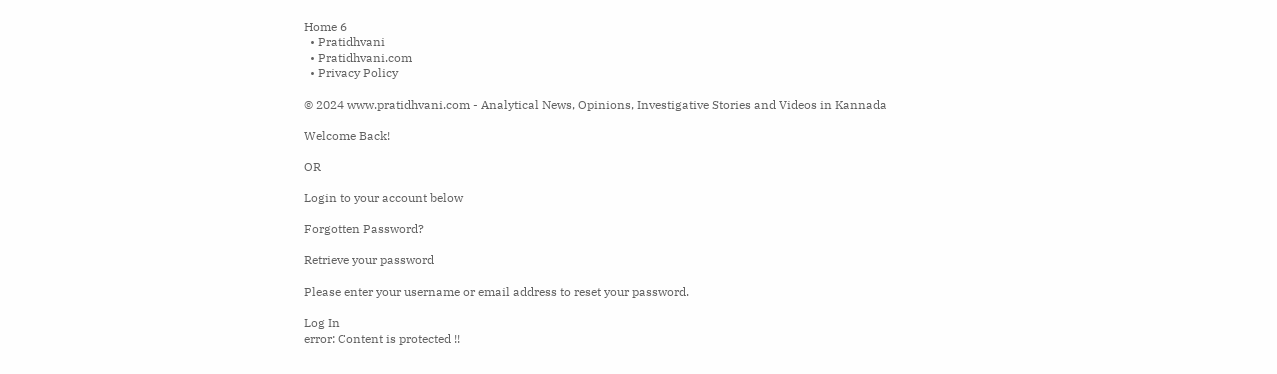Home 6
  • Pratidhvani
  • Pratidhvani.com
  • Privacy Policy

© 2024 www.pratidhvani.com - Analytical News, Opinions, Investigative Stories and Videos in Kannada

Welcome Back!

OR

Login to your account below

Forgotten Password?

Retrieve your password

Please enter your username or email address to reset your password.

Log In
error: Content is protected !!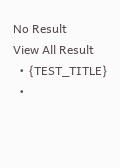No Result
View All Result
  • {TEST_TITLE}
  •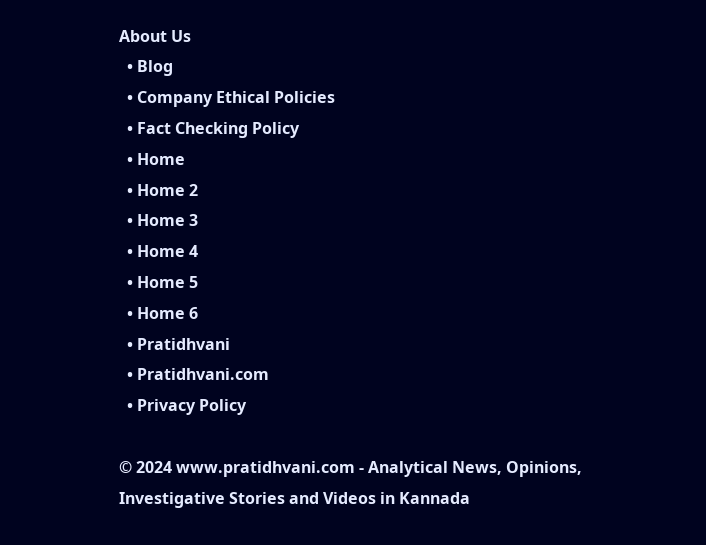About Us
  • Blog
  • Company Ethical Policies
  • Fact Checking Policy
  • Home
  • Home 2
  • Home 3
  • Home 4
  • Home 5
  • Home 6
  • Pratidhvani
  • Pratidhvani.com
  • Privacy Policy

© 2024 www.pratidhvani.com - Analytical News, Opinions, Investigative Stories and Videos in Kannada